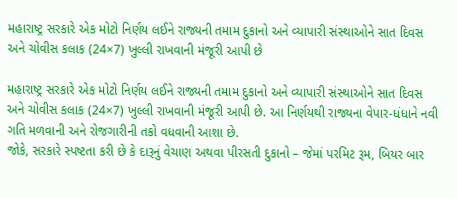મહારાષ્ટ્ર સરકારે એક મોટો નિર્ણય લઈને રાજ્યની તમામ દુકાનો અને વ્યાપારી સંસ્થાઓને સાત દિવસ અને ચોવીસ કલાક (24×7) ખુલ્લી રાખવાની મંજૂરી આપી છે

મહારાષ્ટ્ર સરકારે એક મોટો નિર્ણય લઈને રાજ્યની તમામ દુકાનો અને વ્યાપારી સંસ્થાઓને સાત દિવસ અને ચોવીસ કલાક (24×7) ખુલ્લી રાખવાની મંજૂરી આપી છે. આ નિર્ણયથી રાજ્યના વેપાર-ધંધાને નવી ગતિ મળવાની અને રોજગારીની તકો વધવાની આશા છે.
જોકે, સરકારે સ્પષ્ટતા કરી છે કે દારૂનું વેચાણ અથવા પીરસતી દુકાનો – જેમાં પરમિટ રૂમ, બિયર બાર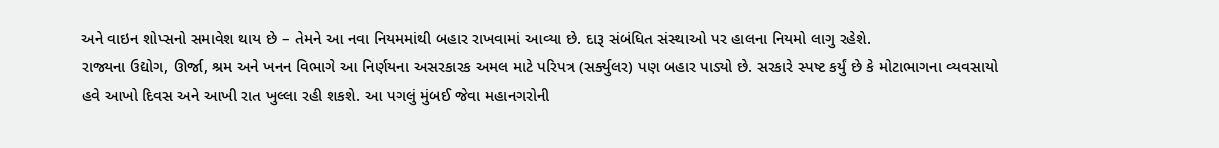અને વાઇન શોપ્સનો સમાવેશ થાય છે – તેમને આ નવા નિયમમાંથી બહાર રાખવામાં આવ્યા છે. દારૂ સંબંધિત સંસ્થાઓ પર હાલના નિયમો લાગુ રહેશે.
રાજ્યના ઉદ્યોગ, ઊર્જા, શ્રમ અને ખનન વિભાગે આ નિર્ણયના અસરકારક અમલ માટે પરિપત્ર (સર્ક્યુલર) પણ બહાર પાડ્યો છે. સરકારે સ્પષ્ટ કર્યું છે કે મોટાભાગના વ્યવસાયો હવે આખો દિવસ અને આખી રાત ખુલ્લા રહી શકશે. આ પગલું મુંબઈ જેવા મહાનગરોની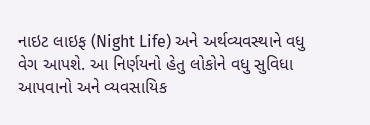નાઇટ લાઇફ (Night Life) અને અર્થવ્યવસ્થાને વધુ વેગ આપશે. આ નિર્ણયનો હેતુ લોકોને વધુ સુવિધા આપવાનો અને વ્યવસાયિક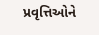પ્રવૃત્તિઓને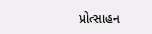પ્રોત્સાહન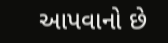આપવાનો છે